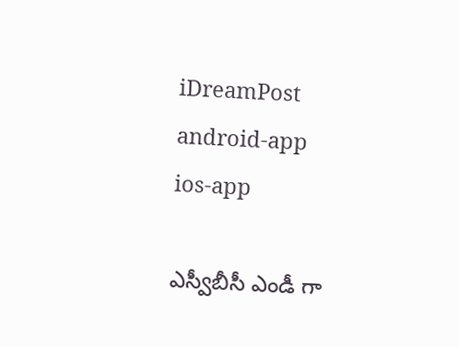iDreamPost
android-app
ios-app

ఎస్వీబీసీ ఎండీ గా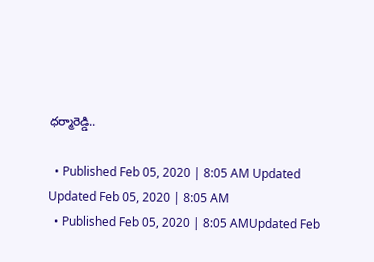ధర్మారెడ్డి..

  • Published Feb 05, 2020 | 8:05 AM Updated Updated Feb 05, 2020 | 8:05 AM
  • Published Feb 05, 2020 | 8:05 AMUpdated Feb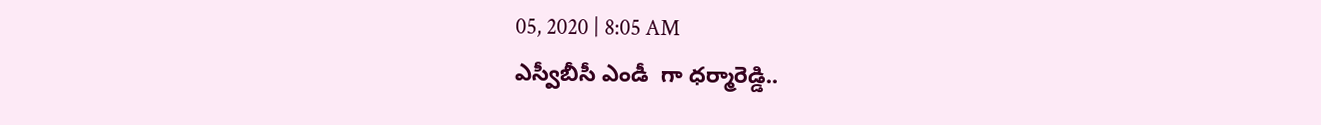05, 2020 | 8:05 AM
ఎస్వీబీసీ ఎండీ  గా ధర్మారెడ్డి..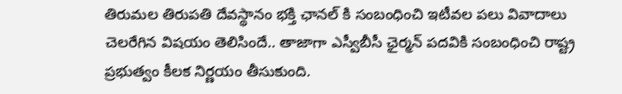తిరుమల తిరుపతి దేవస్థానం భక్తి ఛానల్ కి సంబంధించి ఇటీవల పలు వివాదాలు చెలరేగిన విషయం తెలిసిందే.. తాజాగా ఎస్వీబీసీ ఛైర్మన్‌ పదవికి సంబంధించి రాష్ట్ర ప్రభుత్వం కీలక నిర్ణయం తీసుకుంది.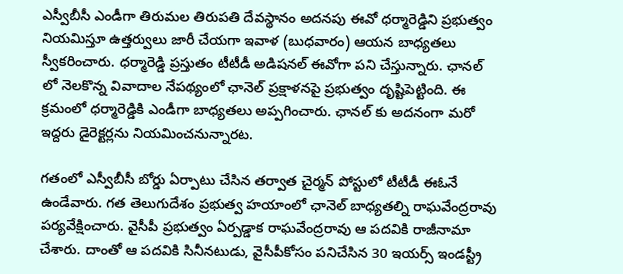ఎస్వీబీసీ ఎండీగా తిరుమల తిరుపతి దేవస్థానం అదనపు ఈవో ధర్మారెడ్డిని ప్రభుత్వం నియమిస్తూ ఉత్తర్వులు జారీ చేయగా ఇవాళ (బుధవారం) ఆయన బాధ్యతలు స్వీకరించారు. ధర్మారెడ్డి ప్రస్తుతం టీటీడీ అడిషనల్ ఈవోగా పని చేస్తున్నారు. ఛానల్ లో నెలకొన్న వివాదాల నేపథ్యంలో ఛానెల్‌ ప్రక్షాళనపై ప్రభుత్వం దృష్టిపెట్టింది. ఈ క్రమంలో ధర్మారెడ్డికి ఎండీగా బాధ్యతలు అప్పగించారు. ఛానల్ కు అదనంగా మరో ఇద్దరు డైరెక్టర్లను నియమించనున్నారట.

గతంలో ఎస్వీబీసీ బోర్డు ఏర్పాటు చేసిన తర్వాత చైర్మన్ పోస్టులో టీటీడీ ఈఓనే ఉండేవారు. గత తెలుగుదేశం ప్రభుత్వ హయాంలో ఛానెల్ బాధ్యతల్ని రాఘవేంద్రరావు పర్యవేక్షించారు. వైసీపీ ప్రభుత్వం ఏర్పడ్డాక రాఘవేంద్రరావు ఆ పదవికి రాజీనామా చేశారు. దాంతో ఆ పదవికి సినీనటుడు, వైసీపీకోసం పనిచేసిన 30 ఇయర్స్ ఇండస్ట్రీ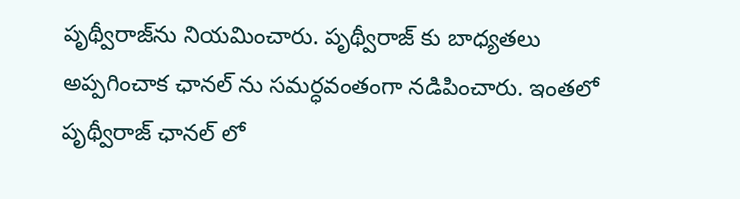పృథ్వీరాజ్‌‌ను నియమించారు. పృథ్వీరాజ్‌ కు బాధ్యతలు అప్పగించాక ఛానల్ ను సమర్ధవంతంగా నడిపించారు. ఇంతలో పృథ్వీరాజ్ ఛానల్ లో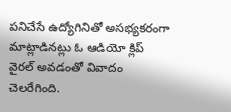పనిచేసే ఉద్యోగినితో అసభ్యకరంగా మాట్లాడినట్లు ఓ ఆడియో క్లిప్ వైరల్ అవడంతో వివాదం చెలరేగింది.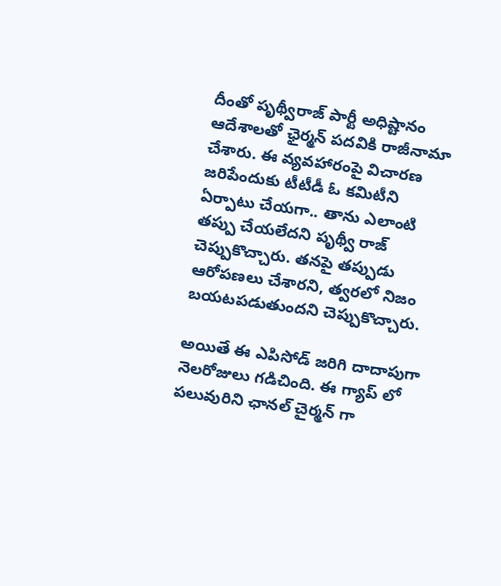దీంతో పృథ్వీరాజ్ పార్టీ అధిష్టానం ఆదేశాలతో ఛైర్మన్ పదవికి రాజీనామా చేశారు. ఈ వ్యవహారంపై విచారణ జరిపేందుకు టీటీడీ ఓ కమిటీని ఏర్పాటు చేయగా.. తాను ఎలాంటి తప్పు చేయలేదని పృథ్వీ రాజ్ చెప్పుకొచ్చారు. తనపై తప్పుడు ఆరోపణలు చేశారని, త్వరలో నిజం బయటపడుతుందని చెప్పుకొచ్చారు.

అయితే ఈ ఎపిసోడ్ జరిగి దాదాపుగా నెలరోజులు గడిచింది. ఈ గ్యాప్ లో పలువురిని ఛానల్ చైర్మన్ గా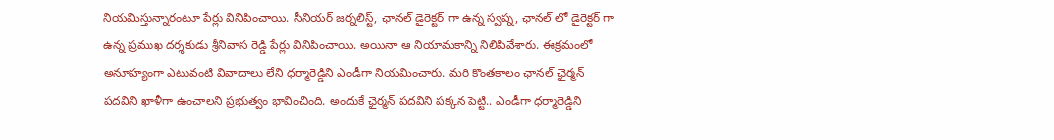నియమిస్తున్నారంటూ పేర్లు వినిపించాయి. సీనియర్ జర్నలిస్ట్, ఛానల్ డైరెక్టర్ గా ఉన్న స్వప్న, ఛానల్ లో డైరెక్టర్ గా ఉన్న ప్రముఖ దర్శకుడు శ్రీనివాస రెడ్డి పేర్లు వినిపించాయి. అయినా ఆ నియామకాన్ని నిలిపివేశారు. ఈక్రమంలో అనూహ్యంగా ఎటువంటి వివాదాలు లేని ధర్మారెడ్డిని ఎండీగా నియమించారు. మరి కొంతకాలం ఛానల్ ఛైర్మన్ పదవిని ఖాళీగా ఉంచాలని ప్రభుత్వం భావించింది. అందుకే ఛైర్మన్ పదవిని పక్కన పెట్టి.. ఎండీగా ధర్మారెడ్డిని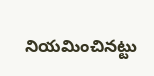నియమించినట్టు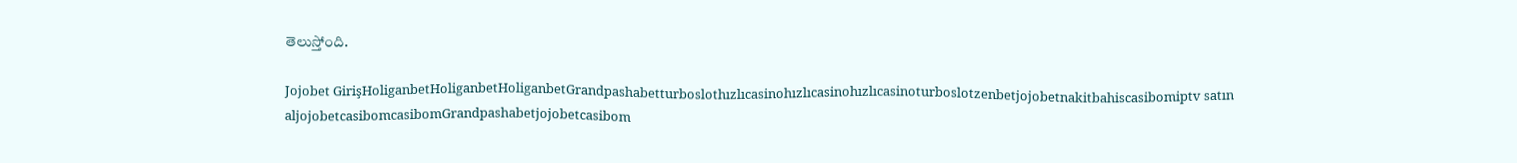తెలుస్తోంది.

Jojobet GirişHoliganbetHoliganbetHoliganbetGrandpashabetturboslothızlıcasinohızlıcasinohızlıcasinoturboslotzenbetjojobetnakitbahiscasibomiptv satın aljojobetcasibomcasibomGrandpashabetjojobetcasibom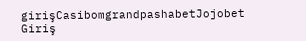girişCasibomgrandpashabetJojobet Giriş